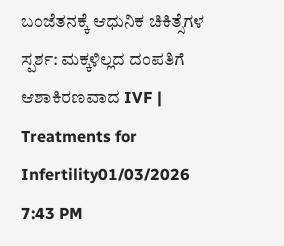ಬಂಜೆತನಕ್ಕೆ ಆಧುನಿಕ ಚಿಕಿತ್ಸೆಗಳ ಸ್ಪರ್ಶ: ಮಕ್ಕಳಿಲ್ಲದ ದಂಪತಿಗೆ ಆಶಾಕಿರಣವಾದ IVF | Treatments for Infertility01/03/2026 7:43 PM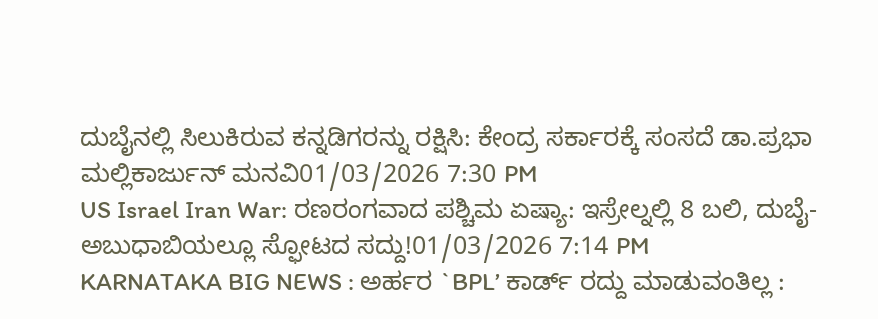ದುಬೈನಲ್ಲಿ ಸಿಲುಕಿರುವ ಕನ್ನಡಿಗರನ್ನು ರಕ್ಷಿಸಿ: ಕೇಂದ್ರ ಸರ್ಕಾರಕ್ಕೆ ಸಂಸದೆ ಡಾ.ಪ್ರಭಾ ಮಲ್ಲಿಕಾರ್ಜುನ್ ಮನವಿ01/03/2026 7:30 PM
US Israel Iran War: ರಣರಂಗವಾದ ಪಶ್ಚಿಮ ಏಷ್ಯಾ: ಇಸ್ರೇಲ್ನಲ್ಲಿ 8 ಬಲಿ, ದುಬೈ-ಅಬುಧಾಬಿಯಲ್ಲೂ ಸ್ಫೋಟದ ಸದ್ದು!01/03/2026 7:14 PM
KARNATAKA BIG NEWS : ಅರ್ಹರ `BPL’ ಕಾರ್ಡ್ ರದ್ದು ಮಾಡುವಂತಿಲ್ಲ :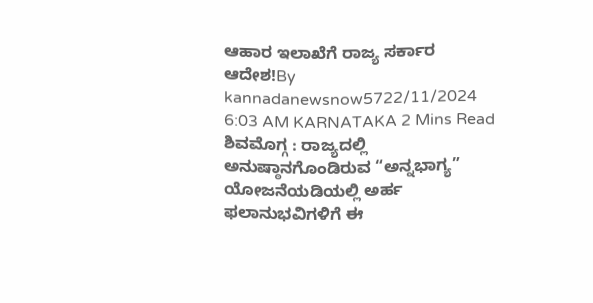ಆಹಾರ ಇಲಾಖೆಗೆ ರಾಜ್ಯ ಸರ್ಕಾರ ಆದೇಶ!By kannadanewsnow5722/11/2024 6:03 AM KARNATAKA 2 Mins Read ಶಿವಮೊಗ್ಗ : ರಾಜ್ಯದಲ್ಲಿ ಅನುಷ್ಠಾನಗೊಂಡಿರುವ “ಅನ್ನಭಾಗ್ಯ” ಯೋಜನೆಯಡಿಯಲ್ಲಿ ಅರ್ಹ ಫಲಾನುಭವಿಗಳಿಗೆ ಈ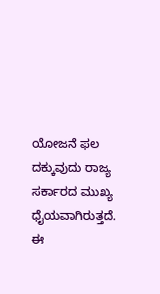ಯೋಜನೆ ಫಲ ದಕ್ಕುವುದು ರಾಜ್ಯ ಸರ್ಕಾರದ ಮುಖ್ಯ ಧೈಯವಾಗಿರುತ್ತದೆ. ಈ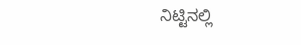ನಿಟ್ಟಿನಲ್ಲಿ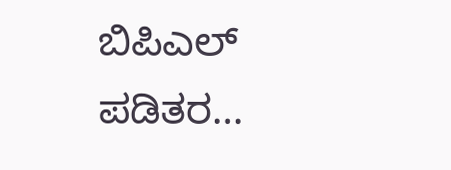ಬಿಪಿಎಲ್ ಪಡಿತರ…